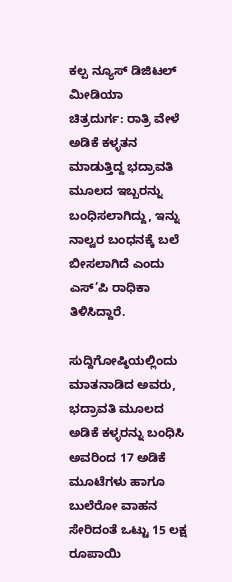ಕಲ್ಪ ನ್ಯೂಸ್ ಡಿಜಿಟಲ್ ಮೀಡಿಯಾ
ಚಿತ್ರದುರ್ಗ: ರಾತ್ರಿ ವೇಳೆ ಅಡಿಕೆ ಕಳ್ಳತನ ಮಾಡುತ್ತಿದ್ದ ಭದ್ರಾವತಿ ಮೂಲದ ಇಬ್ಬರನ್ನು ಬಂಧಿಸಲಾಗಿದ್ದು, ಇನ್ನು ನಾಲ್ವರ ಬಂಧನಕ್ಕೆ ಬಲೆ ಬೀಸಲಾಗಿದೆ ಎಂದು ಎಸ್’ಪಿ ರಾಧಿಕಾ ತಿಳಿಸಿದ್ದಾರೆ.

ಸುದ್ದಿಗೋಷ್ಠಿಯಲ್ಲಿಂದು ಮಾತನಾಡಿದ ಅವರು, ಭದ್ರಾವತಿ ಮೂಲದ ಅಡಿಕೆ ಕಳ್ಳರನ್ನು ಬಂಧಿಸಿ ಅವರಿಂದ 17 ಅಡಿಕೆ ಮೂಟೆಗಳು ಹಾಗೂ ಬುಲೆರೋ ವಾಹನ ಸೇರಿದಂತೆ ಒಟ್ಟು 15 ಲಕ್ಷ ರೂಪಾಯಿ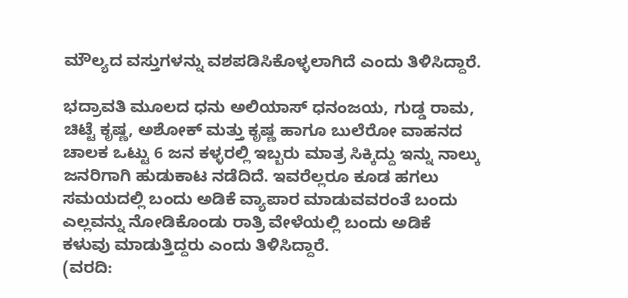ಮೌಲ್ಯದ ವಸ್ತುಗಳನ್ನು ವಶಪಡಿಸಿಕೊಳ್ಳಲಾಗಿದೆ ಎಂದು ತಿಳಿಸಿದ್ದಾರೆ.

ಭದ್ರಾವತಿ ಮೂಲದ ಧನು ಅಲಿಯಾಸ್ ಧನಂಜಯ, ಗುಡ್ಡ ರಾಮ, ಚಿಟ್ಟೆ ಕೃಷ್ಣ, ಅಶೋಕ್ ಮತ್ತು ಕೃಷ್ಣ ಹಾಗೂ ಬುಲೆರೋ ವಾಹನದ ಚಾಲಕ ಒಟ್ಟು 6 ಜನ ಕಳ್ಳರಲ್ಲಿ ಇಬ್ಬರು ಮಾತ್ರ ಸಿಕ್ಕಿದ್ದು ಇನ್ನು ನಾಲ್ಕು ಜನರಿಗಾಗಿ ಹುಡುಕಾಟ ನಡೆದಿದೆ. ಇವರೆಲ್ಲರೂ ಕೂಡ ಹಗಲು ಸಮಯದಲ್ಲಿ ಬಂದು ಅಡಿಕೆ ವ್ಯಾಪಾರ ಮಾಡುವವರಂತೆ ಬಂದು ಎಲ್ಲವನ್ನು ನೋಡಿಕೊಂಡು ರಾತ್ರಿ ವೇಳೆಯಲ್ಲಿ ಬಂದು ಅಡಿಕೆ ಕಳುವು ಮಾಡುತ್ತಿದ್ದರು ಎಂದು ತಿಳಿಸಿದ್ದಾರೆ.
(ವರದಿ: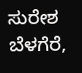ಸುರೇಶ ಬೆಳಗೆರೆ,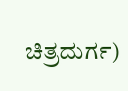ಚಿತ್ರದುರ್ಗ)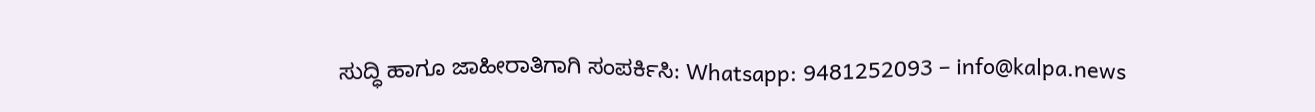ಸುದ್ಧಿ ಹಾಗೂ ಜಾಹೀರಾತಿಗಾಗಿ ಸಂಪರ್ಕಿಸಿ: Whatsapp: 9481252093 – info@kalpa.news